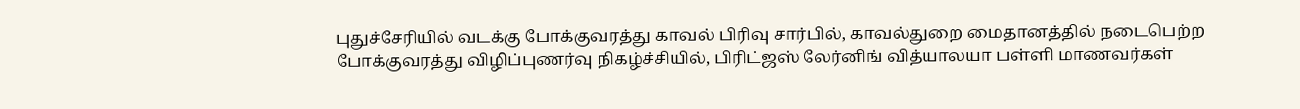புதுச்சேரியில் வடக்கு போக்குவரத்து காவல் பிரிவு சார்பில், காவல்துறை மைதானத்தில் நடைபெற்ற போக்குவரத்து விழிப்புணர்வு நிகழ்ச்சியில், பிரிட்ஜஸ் லேர்னிங் வித்யாலயா பள்ளி மாணவர்கள்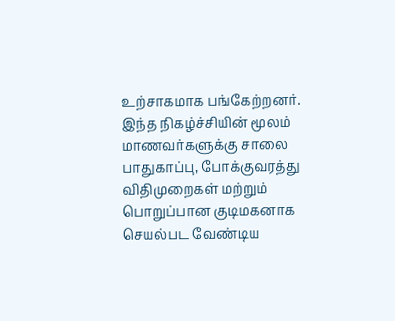உற்சாகமாக பங்கேற்றனர்.
இந்த நிகழ்ச்சியின் மூலம் மாணவர்களுக்கு சாலை பாதுகாப்பு, போக்குவரத்து விதிமுறைகள் மற்றும் பொறுப்பான குடிமகனாக செயல்பட வேண்டிய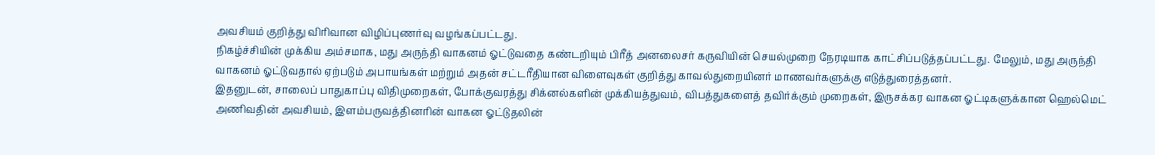அவசியம் குறித்து விரிவான விழிப்புணர்வு வழங்கப்பட்டது.
நிகழ்ச்சியின் முக்கிய அம்சமாக, மது அருந்தி வாகனம் ஓட்டுவதை கண்டறியும் பிரீத் அனலைசர் கருவியின் செயல்முறை நேரடியாக காட்சிப்படுத்தப்பட்டது. மேலும், மது அருந்தி வாகனம் ஓட்டுவதால் ஏற்படும் அபாயங்கள் மற்றும் அதன் சட்டரீதியான விளைவுகள் குறித்து காவல்துறையினர் மாணவர்களுக்கு எடுத்துரைத்தனர்.
இதனுடன், சாலைப் பாதுகாப்பு விதிமுறைகள், போக்குவரத்து சிக்னல்களின் முக்கியத்துவம், விபத்துகளைத் தவிர்க்கும் முறைகள், இருசக்கர வாகன ஓட்டிகளுக்கான ஹெல்மெட் அணிவதின் அவசியம், இளம்பருவத்தினரின் வாகன ஓட்டுதலின்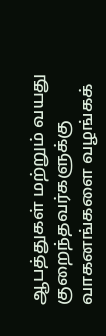ஆபத்துகள் மற்றும் வயது குறைந்தவர்களுக்கு வாகனங்களை வழங்கக்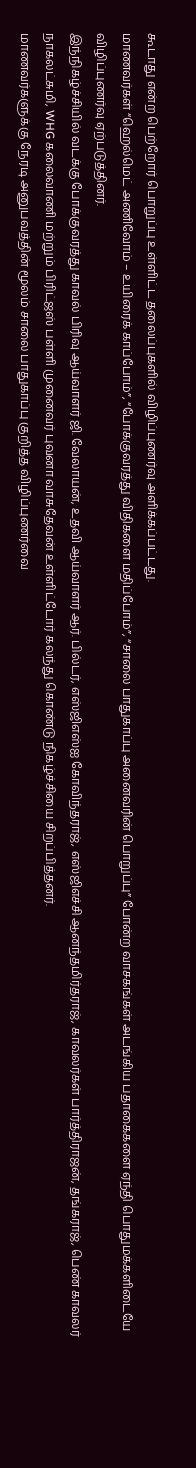கூடாது என்ற பெற்றோர் பொறுப்பு உள்ளிட்ட தலைப்புகளில் விழிப்புணர்வு அளிக்கப்பட்டது.
மாணவர்கள் “ஹெல்மெட் அணிவோம் – உயிரைக் காப்போம்”, “போக்குவரத்து விதிகளை மதிப்போம்”, “சாலை பாதுகாப்பு அனைவரின் பொறுப்பு” போன்ற வாசகங்கள் அடங்கிய பதாகைகளை ஏந்தி பொதுமக்களிடையே விழிப்புணர்வு ஏற்படுத்தினர்.
இந்நிகழ்ச்சியில் வடக்கு போக்குவரத்து காவல் பிரிவு ஆய்வாளர் ஜி. வேலாயன், உதவி ஆய்வாளர் ஆர். பில்டர், எஸ்ஜிஎஸ்ஐ கோவிந்தராஜ், எஸ்ஜிஎச்சி ஆனந்தமிர்தராஜ், காவலர்கள் பார்த்திராஜன், தங்கராஜ், பெண் காவலர் நாகலட்சுமி, WHG கலைவாணி மற்றும் பிரிட்ஜஸ் பள்ளி முனைவர் புவனா வாசுதேவன் உள்ளிட்டோர் கலந்து கொண்டு நிகழ்ச்சியை சிறப்பித்தனர்.
மாணவர்களுக்கு நேரடி அனுபவத்தின் மூலம் சாலை பாதுகாப்பு குறித்த விழிப்புணர்வை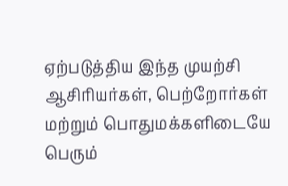ஏற்படுத்திய இந்த முயற்சி ஆசிரியர்கள், பெற்றோர்கள் மற்றும் பொதுமக்களிடையே பெரும்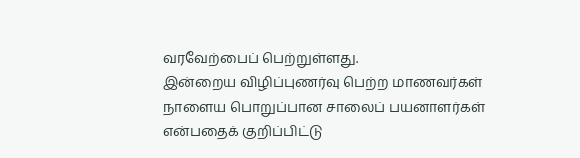வரவேற்பைப் பெற்றுள்ளது.
இன்றைய விழிப்புணர்வு பெற்ற மாணவர்கள் நாளைய பொறுப்பான சாலைப் பயனாளர்கள் என்பதைக் குறிப்பிட்டு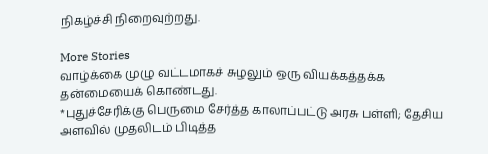நிகழ்ச்சி நிறைவுற்றது.

More Stories
வாழ்க்கை முழு வட்டமாகச் சுழலும் ஒரு வியக்கத்தக்க தன்மையைக் கொண்டது.
*புதுச்சேரிக்கு பெருமை சேர்த்த காலாப்பட்டு அரசு பள்ளி; தேசிய அளவில் முதலிடம் பிடித்த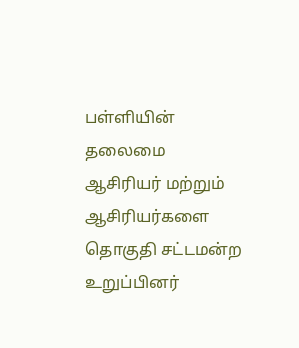பள்ளியின் தலைமை ஆசிரியர் மற்றும் ஆசிரியர்களை தொகுதி சட்டமன்ற உறுப்பினர்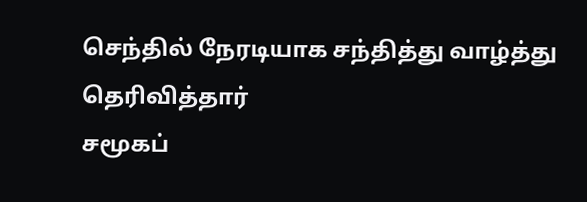செந்தில் நேரடியாக சந்தித்து வாழ்த்து தெரிவித்தார்
சமூகப்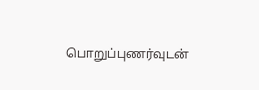பொறுப்புணர்வுடன்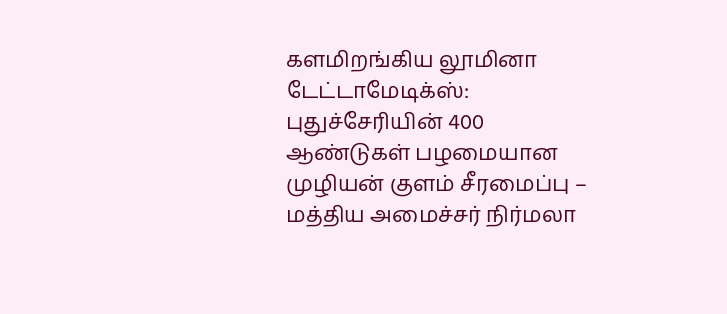களமிறங்கிய லூமினா டேட்டாமேடிக்ஸ்: புதுச்சேரியின் 400 ஆண்டுகள் பழமையான முழியன் குளம் சீரமைப்பு – மத்திய அமைச்சர் நிர்மலா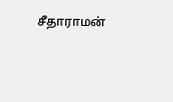சீதாராமன்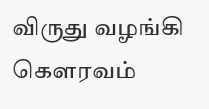விருது வழங்கி கௌரவம்